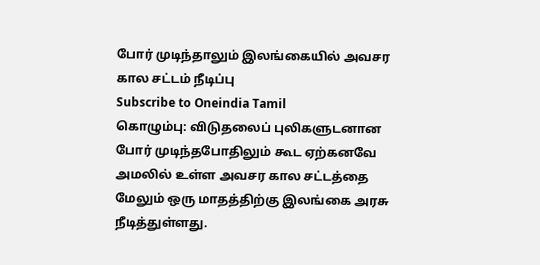போர் முடிந்தாலும் இலங்கையில் அவசர கால சட்டம் நீடிப்பு
Subscribe to Oneindia Tamil
கொழும்பு: விடுதலைப் புலிகளுடனான போர் முடிந்தபோதிலும் கூட ஏற்கனவே அமலில் உள்ள அவசர கால சட்டத்தை மேலும் ஒரு மாதத்திற்கு இலங்கை அரசு நீடித்துள்ளது.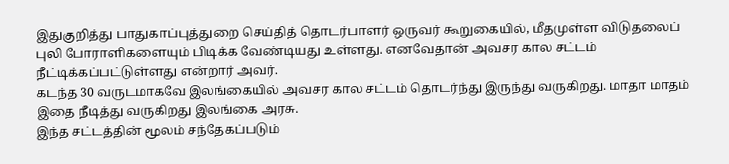இதுகுறித்து பாதுகாப்புத்துறை செய்தித் தொடர்பாளர் ஒருவர் கூறுகையில், மீதமுள்ள விடுதலைப் புலி போராளிகளையும் பிடிக்க வேண்டியது உள்ளது. எனவேதான் அவசர கால சட்டம் நீட்டிக்கப்பட்டுள்ளது என்றார் அவர்.
கடந்த 30 வருடமாகவே இலங்கையில் அவசர கால சட்டம் தொடர்ந்து இருந்து வருகிறது. மாதா மாதம் இதை நீடித்து வருகிறது இலங்கை அரசு.
இந்த சட்டத்தின் மூலம் சந்தேகப்படும்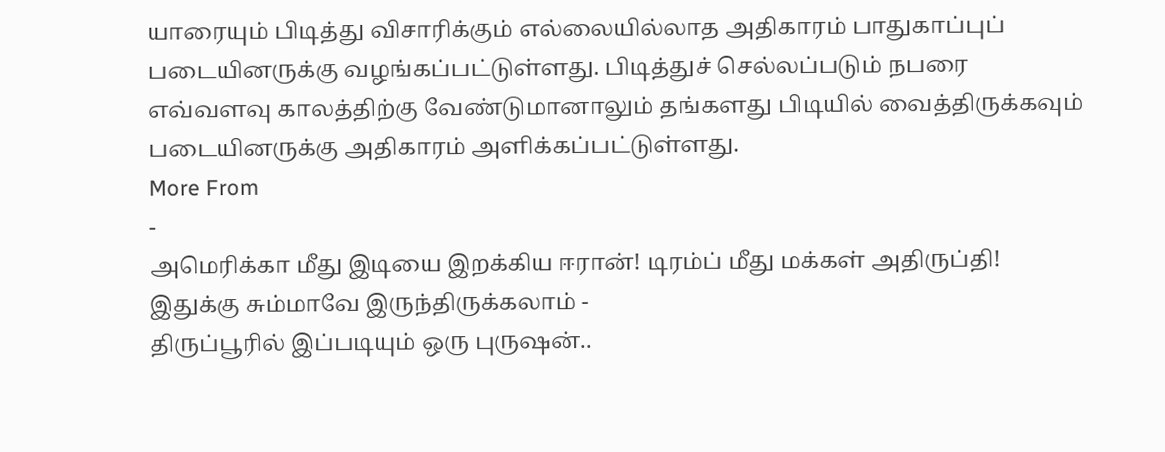யாரையும் பிடித்து விசாரிக்கும் எல்லையில்லாத அதிகாரம் பாதுகாப்புப் படையினருக்கு வழங்கப்பட்டுள்ளது. பிடித்துச் செல்லப்படும் நபரை எவ்வளவு காலத்திற்கு வேண்டுமானாலும் தங்களது பிடியில் வைத்திருக்கவும் படையினருக்கு அதிகாரம் அளிக்கப்பட்டுள்ளது.
More From
-
அமெரிக்கா மீது இடியை இறக்கிய ஈரான்! டிரம்ப் மீது மக்கள் அதிருப்தி! இதுக்கு சும்மாவே இருந்திருக்கலாம் -
திருப்பூரில் இப்படியும் ஒரு புருஷன்..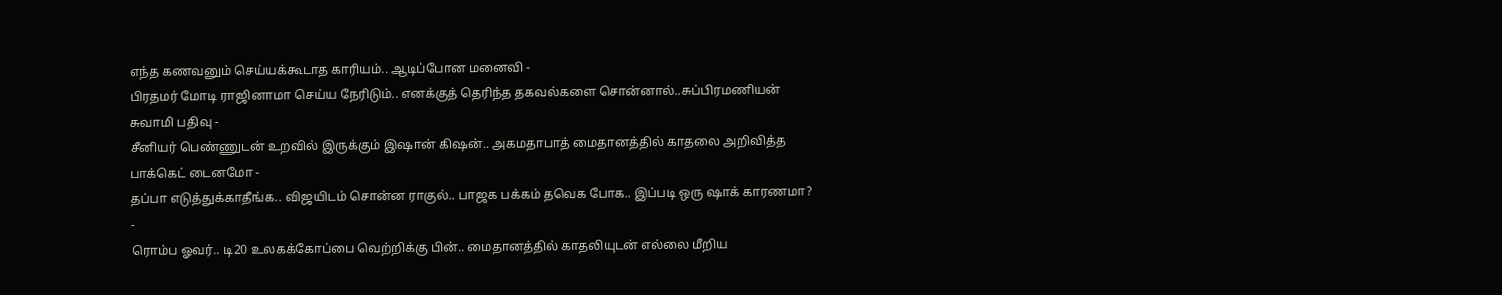எந்த கணவனும் செய்யக்கூடாத காரியம்.. ஆடிப்போன மனைவி -
பிரதமர் மோடி ராஜினாமா செய்ய நேரிடும்.. எனக்குத் தெரிந்த தகவல்களை சொன்னால்..சுப்பிரமணியன் சுவாமி பதிவு -
சீனியர் பெண்ணுடன் உறவில் இருக்கும் இஷான் கிஷன்.. அகமதாபாத் மைதானத்தில் காதலை அறிவித்த பாக்கெட் டைனமோ -
தப்பா எடுத்துக்காதீங்க.. விஜயிடம் சொன்ன ராகுல்.. பாஜக பக்கம் தவெக போக.. இப்படி ஒரு ஷாக் காரணமா? -
ரொம்ப ஓவர்.. டி20 உலகக்கோப்பை வெற்றிக்கு பின்.. மைதானத்தில் காதலியுடன் எல்லை மீறிய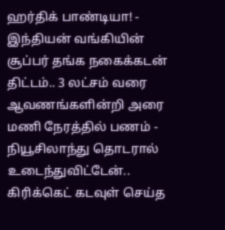ஹர்திக் பாண்டியா! -
இந்தியன் வங்கியின் சூப்பர் தங்க நகைக்கடன் திட்டம்.. 3 லட்சம் வரை ஆவணங்களின்றி அரை மணி நேரத்தில் பணம் -
நியூசிலாந்து தொடரால் உடைந்துவிட்டேன்.. கிரிக்கெட் கடவுள் செய்த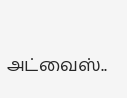அட்வைஸ்..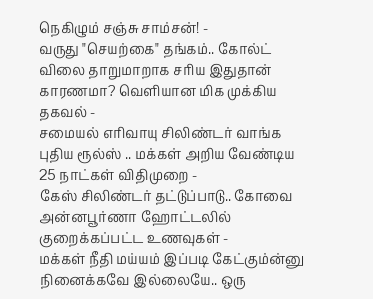நெகிழும் சஞ்சு சாம்சன்! -
வருது "செயற்கை" தங்கம்.. கோல்ட் விலை தாறுமாறாக சரிய இதுதான் காரணமா? வெளியான மிக முக்கிய தகவல் -
சமையல் எரிவாயு சிலிண்டர் வாங்க புதிய ரூல்ஸ் .. மக்கள் அறிய வேண்டிய 25 நாட்கள் விதிமுறை -
கேஸ் சிலிண்டர் தட்டுப்பாடு.. கோவை அன்னபூர்ணா ஹோட்டலில் குறைக்கப்பட்ட உணவுகள் -
மக்கள் நீதி மய்யம் இப்படி கேட்கும்ன்னு நினைக்கவே இல்லையே.. ஒரு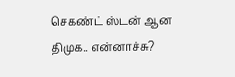செகண்ட் ஸ்டன் ஆன திமுக.. என்னாச்சு?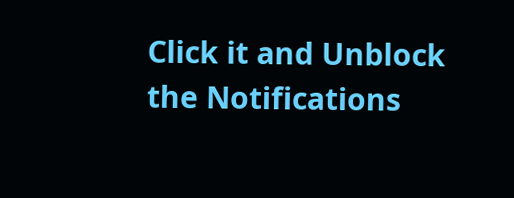Click it and Unblock the Notifications